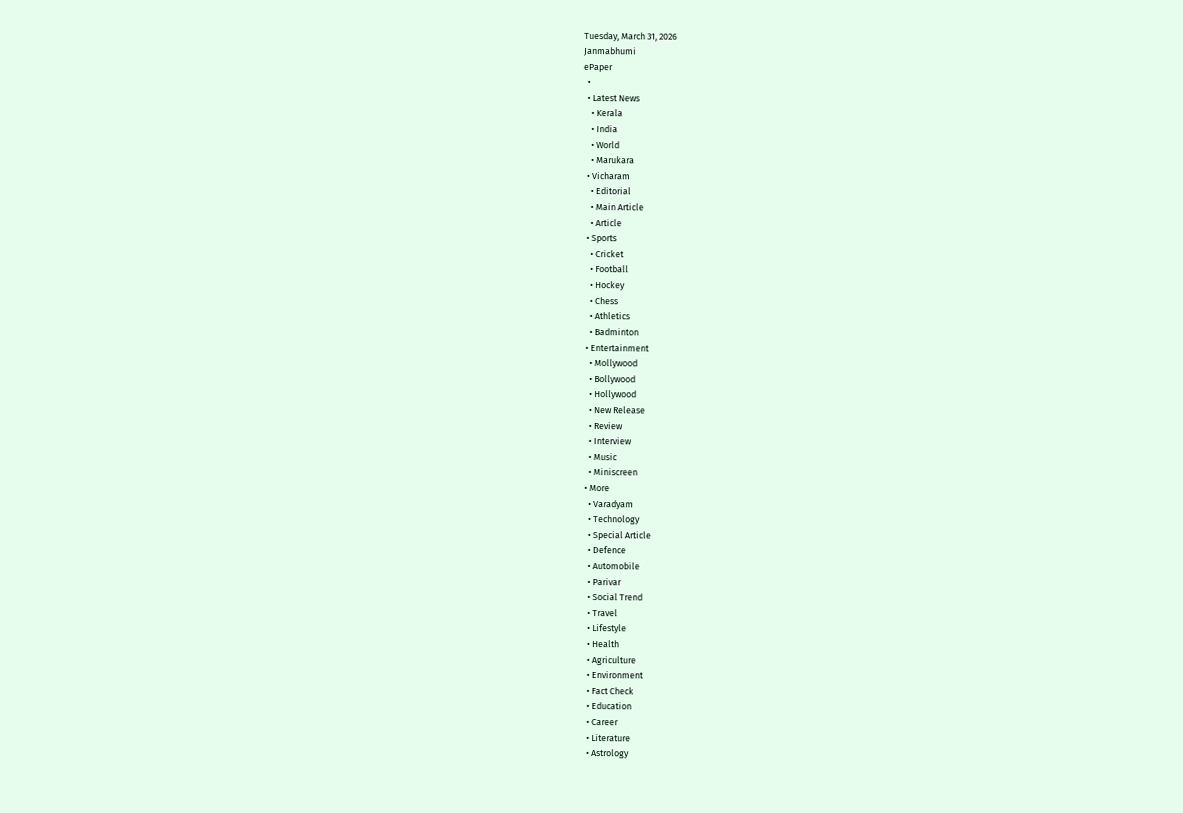Tuesday, March 31, 2026
Janmabhumi
ePaper
  •
  • Latest News
    • Kerala
    • India
    • World
    • Marukara
  • Vicharam
    • Editorial
    • Main Article
    • Article
  • Sports
    • Cricket
    • Football
    • Hockey
    • Chess
    • Athletics
    • Badminton
  • Entertainment
    • Mollywood
    • Bollywood
    • Hollywood
    • New Release
    • Review
    • Interview
    • Music
    • Miniscreen
  • More
    • Varadyam
    • Technology
    • Special Article
    • Defence
    • Automobile
    • Parivar
    • Social Trend
    • Travel
    • Lifestyle
    • Health
    • Agriculture
    • Environment
    • Fact Check
    • Education
    • Career
    • Literature
    • Astrology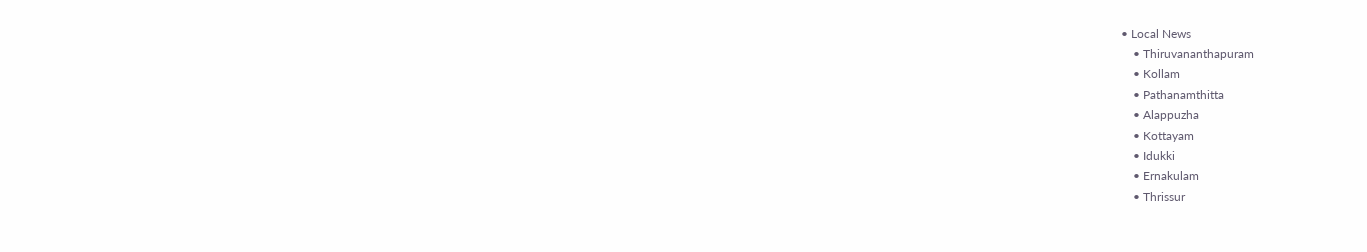• Local News
    • Thiruvananthapuram
    • Kollam
    • Pathanamthitta
    • Alappuzha
    • Kottayam
    • Idukki
    • Ernakulam
    • Thrissur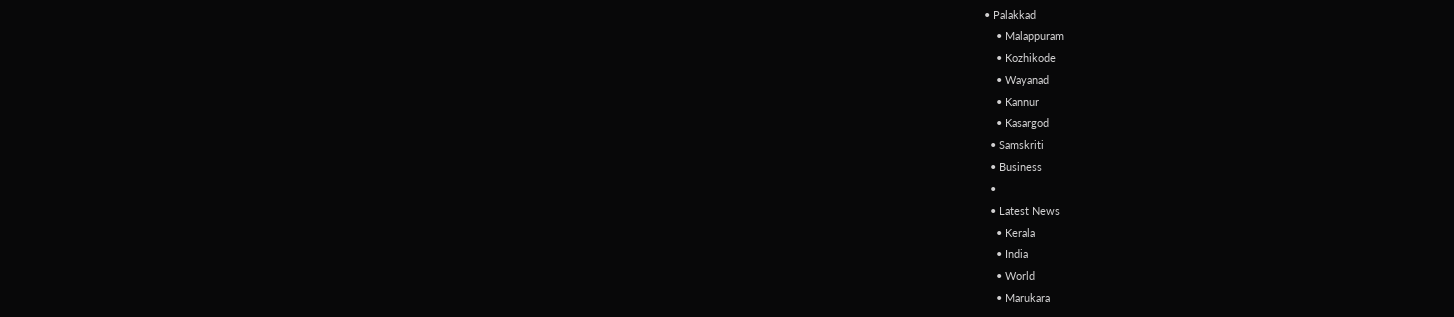• Palakkad
    • Malappuram
    • Kozhikode
    • Wayanad
    • Kannur
    • Kasargod
  • Samskriti
  • Business
  •
  • Latest News
    • Kerala
    • India
    • World
    • Marukara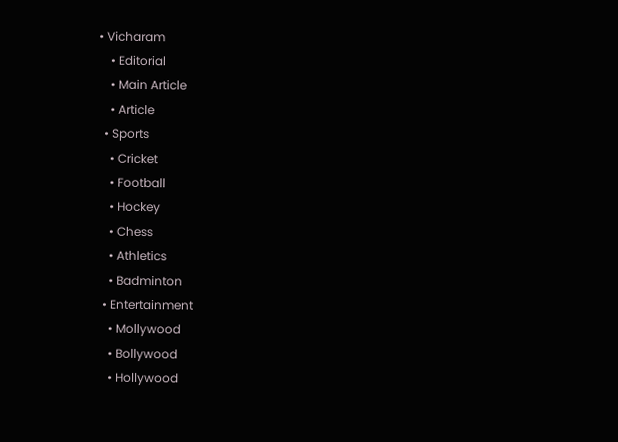• Vicharam
    • Editorial
    • Main Article
    • Article
  • Sports
    • Cricket
    • Football
    • Hockey
    • Chess
    • Athletics
    • Badminton
  • Entertainment
    • Mollywood
    • Bollywood
    • Hollywood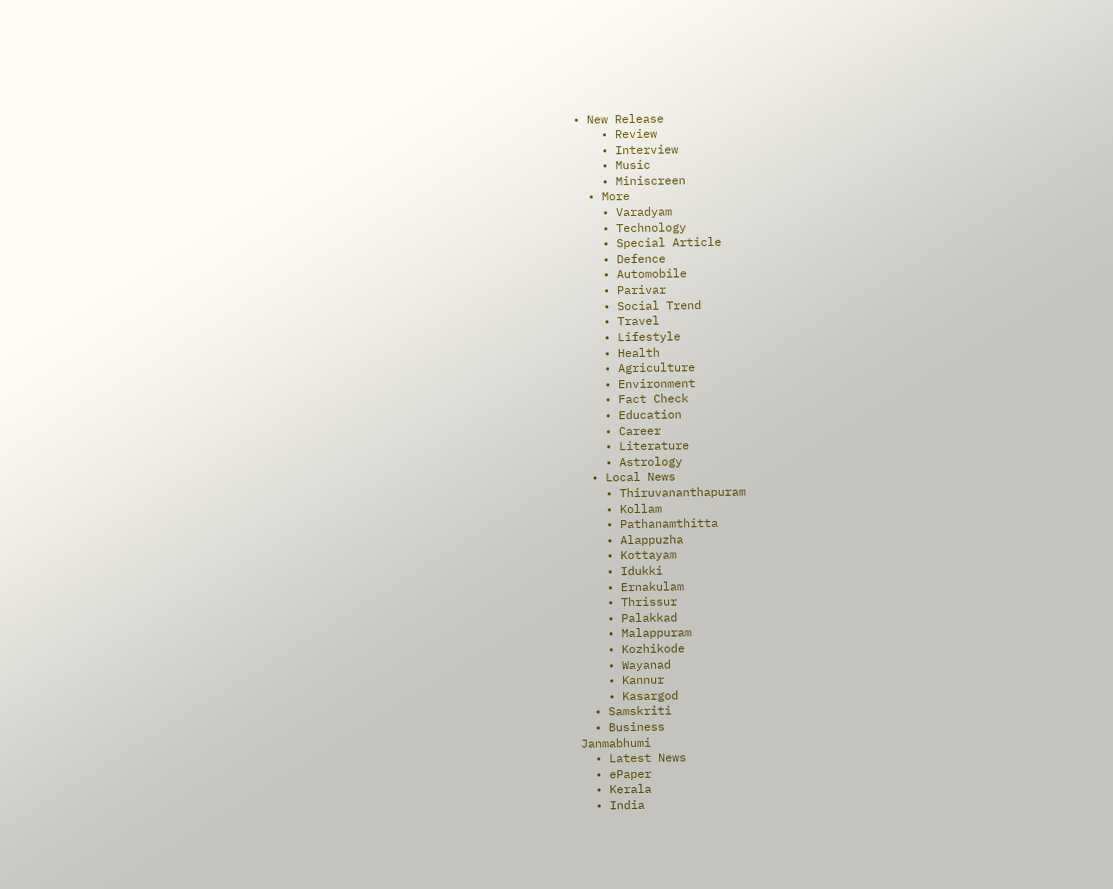• New Release
    • Review
    • Interview
    • Music
    • Miniscreen
  • More
    • Varadyam
    • Technology
    • Special Article
    • Defence
    • Automobile
    • Parivar
    • Social Trend
    • Travel
    • Lifestyle
    • Health
    • Agriculture
    • Environment
    • Fact Check
    • Education
    • Career
    • Literature
    • Astrology
  • Local News
    • Thiruvananthapuram
    • Kollam
    • Pathanamthitta
    • Alappuzha
    • Kottayam
    • Idukki
    • Ernakulam
    • Thrissur
    • Palakkad
    • Malappuram
    • Kozhikode
    • Wayanad
    • Kannur
    • Kasargod
  • Samskriti
  • Business
Janmabhumi
  • Latest News
  • ePaper
  • Kerala
  • India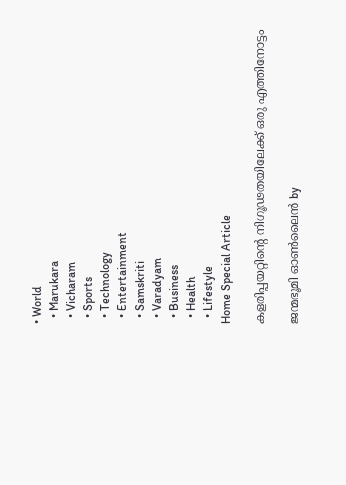• World
  • Marukara
  • Vicharam
  • Sports
  • Technology
  • Entertainment
  • Samskriti
  • Varadyam
  • Business
  • Health
  • Lifestyle
Home Special Article

കളരിപ്പയറ്റിന്റെ നിഗൂഢതയിലേക്ക് ഒരു എത്തിനോട്ടം

ജന്മഭൂമി ഓണ്‍ലൈന്‍ by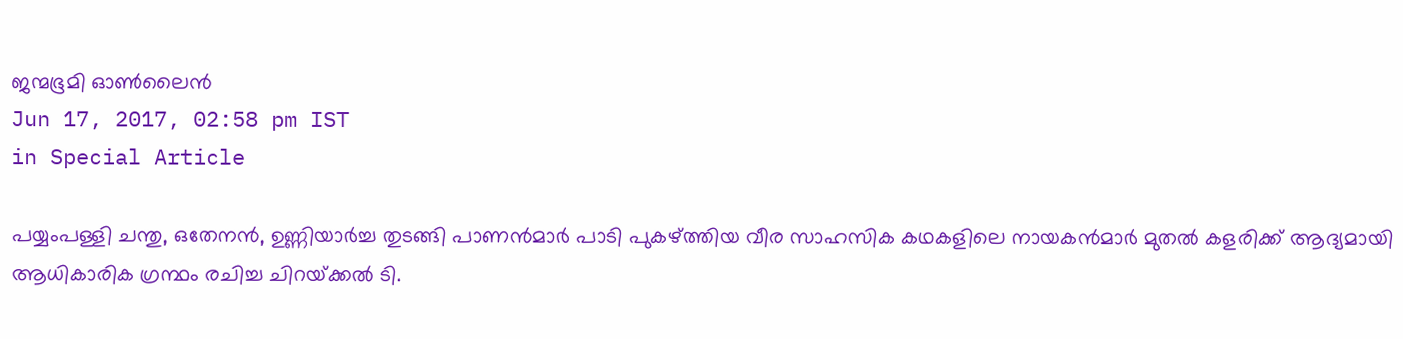ജന്മഭൂമി ഓണ്‍ലൈന്‍
Jun 17, 2017, 02:58 pm IST
in Special Article

പയ്യംപള്ളി ചന്തു, ഒതേനന്‍, ഉണ്ണിയാര്‍ച്ച തുടങ്ങി പാണന്‍മാര്‍ പാടി പുകഴ്‌ത്തിയ വീര സാഹസിക കഥകളിലെ നായകന്‍മാര്‍ മുതല്‍ കളരിക്ക് ആദ്യമായി ആധികാരിക ഗ്രന്ഥം രചിച്ച ചിറയ്‌ക്കല്‍ ടി.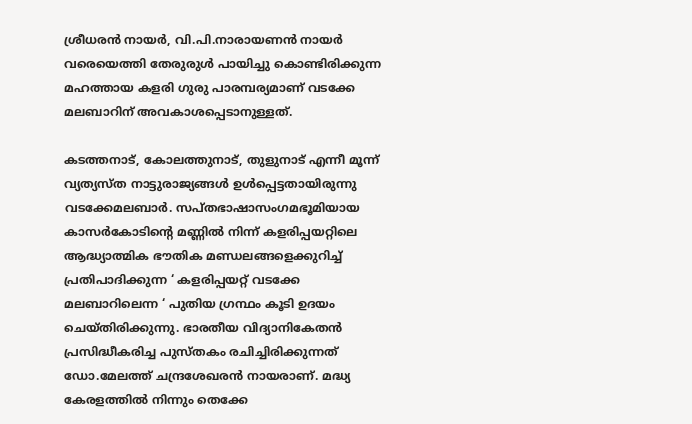ശ്രീധരന്‍ നായര്‍, വി.പി.നാരായണന്‍ നായര്‍ വരെയെത്തി തേരുരുള്‍ പായിച്ചു കൊണ്ടിരിക്കുന്ന മഹത്തായ കളരി ഗുരു പാരമ്പര്യമാണ് വടക്കേ മലബാറിന് അവകാശപ്പെടാനുള്ളത്.

കടത്തനാട്, കോലത്തുനാട്, തുളുനാട് എന്നീ മൂന്ന് വ്യത്യസ്ത നാട്ടുരാജ്യങ്ങള്‍ ഉള്‍പ്പെട്ടതായിരുന്നു വടക്കേമലബാര്‍. സപ്തഭാഷാസംഗമഭൂമിയായ കാസര്‍കോടിന്റെ മണ്ണില്‍ നിന്ന് കളരിപ്പയറ്റിലെ ആദ്ധ്യാത്മിക ഭൗതിക മണ്ഡലങ്ങളെക്കുറിച്ച് പ്രതിപാദിക്കുന്ന ‘ കളരിപ്പയറ്റ് വടക്കേ മലബാറിലെന്ന ‘ പുതിയ ഗ്രന്ഥം കൂടി ഉദയം ചെയ്തിരിക്കുന്നു. ഭാരതീയ വിദ്യാനികേതന്‍ പ്രസിദ്ധീകരിച്ച പുസ്തകം രചിച്ചിരിക്കുന്നത് ഡോ.മേലത്ത് ചന്ദ്രശേഖരന്‍ നായരാണ്. മദ്ധ്യ കേരളത്തില്‍ നിന്നും തെക്കേ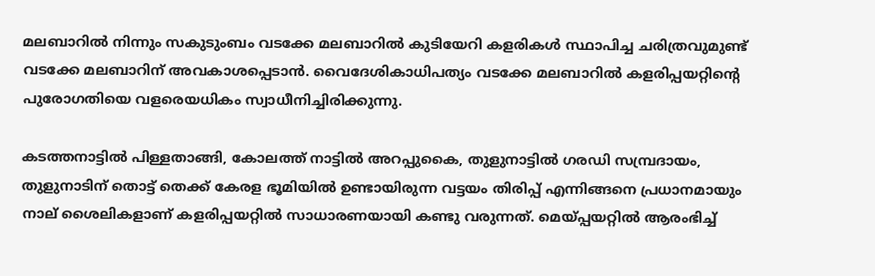മലബാറില്‍ നിന്നും സകുടുംബം വടക്കേ മലബാറില്‍ കുടിയേറി കളരികള്‍ സ്ഥാപിച്ച ചരിത്രവുമുണ്ട് വടക്കേ മലബാറിന് അവകാശപ്പെടാന്‍. വൈദേശികാധിപത്യം വടക്കേ മലബാറില്‍ കളരിപ്പയറ്റിന്റെ പുരോഗതിയെ വളരെയധികം സ്വാധീനിച്ചിരിക്കുന്നു.

കടത്തനാട്ടില്‍ പിള്ളതാങ്ങി, കോലത്ത് നാട്ടില്‍ അറപ്പുകൈ, തുളുനാട്ടില്‍ ഗരഡി സമ്പ്രദായം, തുളുനാടിന് തൊട്ട് തെക്ക് കേരള ഭൂമിയില്‍ ഉണ്ടായിരുന്ന വട്ടയം തിരിപ്പ് എന്നിങ്ങനെ പ്രധാനമായും നാല് ശൈലികളാണ് കളരിപ്പയറ്റില്‍ സാധാരണയായി കണ്ടു വരുന്നത്. മെയ്‌പ്പയറ്റില്‍ ആരംഭിച്ച്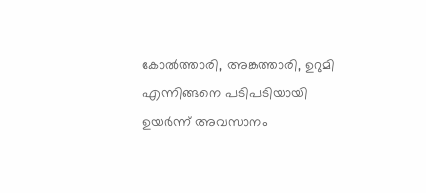കോല്‍ത്താരി, അങ്കത്താരി, ഉറുമി എന്നിങ്ങനെ പടിപടിയായി ഉയര്‍ന്ന് അവസാനം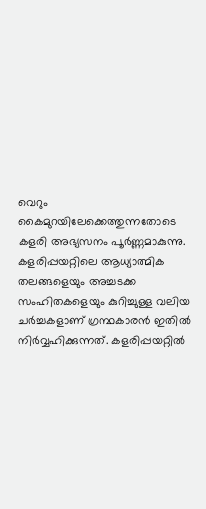വെറും കൈമുറയിലേക്കെത്തുന്നതോടെ കളരി അഭ്യസനം പൂര്‍ണ്ണമാകുന്നു. കളരിപ്പയറ്റിലെ ആധ്യാത്മിക തലങ്ങളെയും അച്ചടക്ക സംഹിതകളെയും കുറിച്ചുള്ള വലിയ ചര്‍ച്ചകളാണ് ഗ്രന്ഥകാരന്‍ ഇതില്‍ നിര്‍വ്വഹിക്കുന്നത്. കളരിപ്പയറ്റില്‍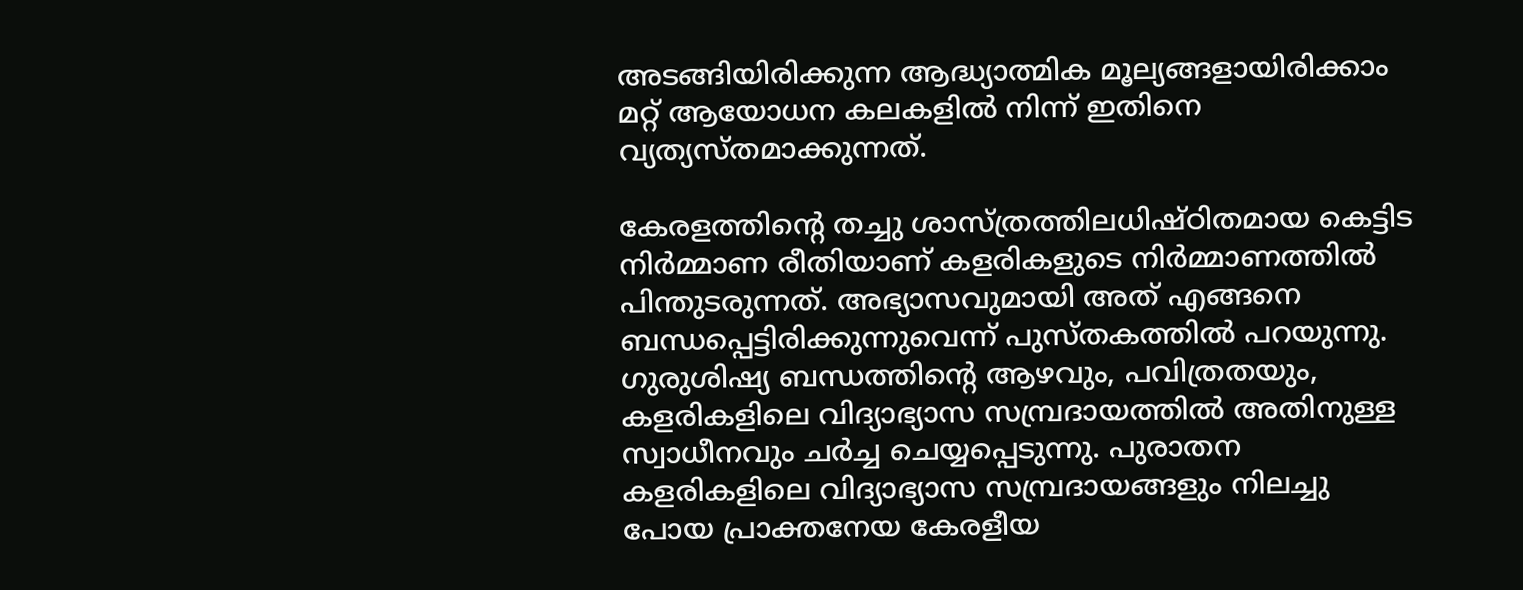അടങ്ങിയിരിക്കുന്ന ആദ്ധ്യാത്മിക മൂല്യങ്ങളായിരിക്കാം മറ്റ് ആയോധന കലകളില്‍ നിന്ന് ഇതിനെ വ്യത്യസ്തമാക്കുന്നത്.

കേരളത്തിന്റെ തച്ചു ശാസ്ത്രത്തിലധിഷ്ഠിതമായ കെട്ടിട നിര്‍മ്മാണ രീതിയാണ് കളരികളുടെ നിര്‍മ്മാണത്തില്‍ പിന്തുടരുന്നത്. അഭ്യാസവുമായി അത് എങ്ങനെ ബന്ധപ്പെട്ടിരിക്കുന്നുവെന്ന് പുസ്തകത്തില്‍ പറയുന്നു. ഗുരുശിഷ്യ ബന്ധത്തിന്റെ ആഴവും, പവിത്രതയും, കളരികളിലെ വിദ്യാഭ്യാസ സമ്പ്രദായത്തില്‍ അതിനുള്ള സ്വാധീനവും ചര്‍ച്ച ചെയ്യപ്പെടുന്നു. പുരാതന കളരികളിലെ വിദ്യാഭ്യാസ സമ്പ്രദായങ്ങളും നിലച്ചു പോയ പ്രാക്തനേയ കേരളീയ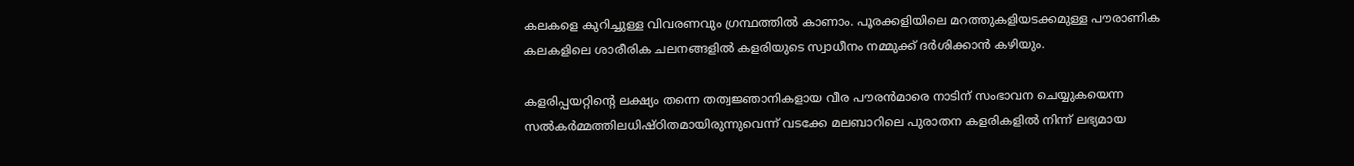കലകളെ കുറിച്ചുള്ള വിവരണവും ഗ്രന്ഥത്തില്‍ കാണാം. പൂരക്കളിയിലെ മറത്തുകളിയടക്കമുള്ള പൗരാണിക കലകളിലെ ശാരീരിക ചലനങ്ങളില്‍ കളരിയുടെ സ്വാധീനം നമ്മുക്ക് ദര്‍ശിക്കാന്‍ കഴിയും.

കളരിപ്പയറ്റിന്റെ ലക്ഷ്യം തന്നെ തത്വജ്ഞാനികളായ വീര പൗരന്‍മാരെ നാടിന് സംഭാവന ചെയ്യുകയെന്ന സല്‍കര്‍മ്മത്തിലധിഷ്ഠിതമായിരുന്നുവെന്ന് വടക്കേ മലബാറിലെ പുരാതന കളരികളില്‍ നിന്ന് ലഭ്യമായ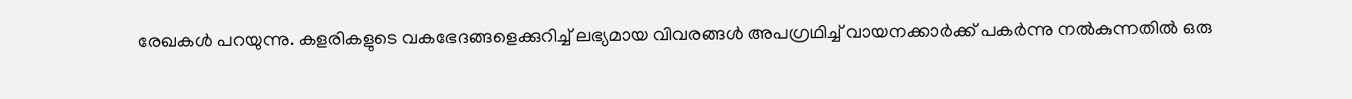രേഖകള്‍ പറയുന്നു. കളരികളുടെ വകഭേദങ്ങളെക്കുറിച്ച് ലഭ്യമായ വിവരങ്ങള്‍ അപഗ്രഥിച്ച് വായനക്കാര്‍ക്ക് പകര്‍ന്നു നല്‍കുന്നതില്‍ ഒരു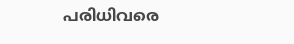പരിധിവരെ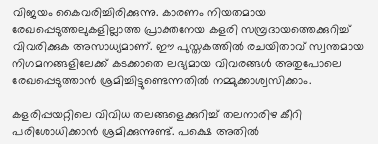വിജയം കൈവരിച്ചിരിക്കുന്നു. കാരണം നിയതമായ രേഖപ്പെടുത്തലുകളില്ലാത്ത പ്രാക്തനേയ കളരി സമ്പ്രദായത്തെക്കുറിച്ച് വിവരിക്കുക അസാധ്യമാണ്. ഈ പുസ്തകത്തില്‍ രചയിതാവ് സ്വന്തമായ നിഗമനങ്ങളിലേക്ക് കടക്കാതെ ലഭ്യമായ വിവരങ്ങള്‍ അതുപോലെ രേഖപ്പെടുത്താന്‍ ശ്രമിച്ചിട്ടുണ്ടെന്നതില്‍ നമ്മുക്കാശ്വസിക്കാം.

കളരിപ്പയറ്റിലെ വിവിധ തലങ്ങളെക്കുറിച്ച് തലനാരിഴ കീറി പരിശോധിക്കാന്‍ ശ്രമിക്കുന്നുണ്ട്. പക്ഷെ അതില്‍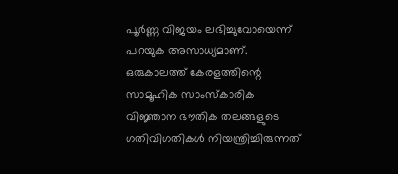പൂര്‍ണ്ണ വിജയം ലഭിച്ചുവോയെന്ന് പറയുക അസാധ്യമാണ്. ഒരുകാലത്ത് കേരളത്തിന്റെ സാമൂഹിക സാംസ്‌കാരിക വിജ്ഞാന ഭൗതിക തലങ്ങളുടെ ഗതിവിഗതികള്‍ നിയന്ത്രിച്ചിരുന്നത്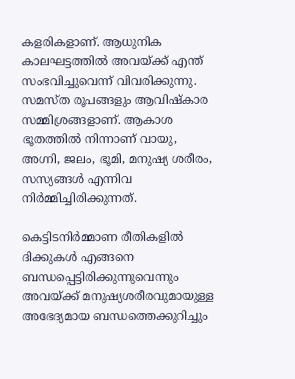കളരികളാണ്. ആധുനിക കാലഘട്ടത്തില്‍ അവയ്‌ക്ക് എന്ത് സംഭവിച്ചുവെന്ന് വിവരിക്കുന്നു. സമസ്ത രൂപങ്ങളും ആവിഷ്‌കാര സമ്മിശ്രങ്ങളാണ്. ആകാശ ഭൂതത്തില്‍ നിന്നാണ് വായു, അഗ്നി, ജലം, ഭൂമി, മനുഷ്യ ശരീരം, സസ്യങ്ങള്‍ എന്നിവ നിര്‍മ്മിച്ചിരിക്കുന്നത്.

കെട്ടിടനിര്‍മ്മാണ രീതികളില്‍ ദിക്കുകള്‍ എങ്ങനെ ബന്ധപ്പെട്ടിരിക്കുന്നുവെന്നും അവയ്‌ക്ക് മനുഷ്യശരീരവുമായുള്ള അഭേദ്യമായ ബന്ധത്തെക്കുറിച്ചും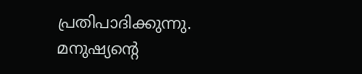പ്രതിപാദിക്കുന്നു. മനുഷ്യന്റെ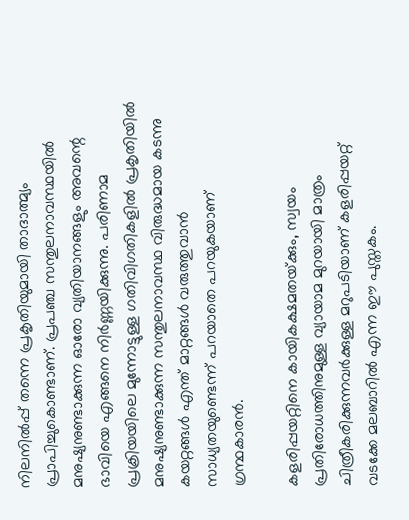നിലനില്‍പ്പ് തന്നെ പ്രകൃതിയുമായി താദാത്മ്യം പ്രാപിച്ചുകൊണ്ടാണ്. പ്രപഞ്ച സന്തുലനാവസ്ഥയില്‍ മനുഷ്യനുണ്ടാക്കുന്ന ഓരോ വ്യതിയാനങ്ങളും അവന്റെ ഭാവിയെ എങ്ങനെ നിര്‍ണ്ണയിക്കുന്നു. പരിണാമ പ്രക്രിയയിലെ മുന്നോട്ടുള്ള ഗതിവിഗതികളില്‍ പ്രകൃതിയില്‍ മനുഷ്യനുണ്ടാക്കുന്ന സന്തുലനാവസ്ഥ വിരുദ്ധമായ കടന്നു കയറ്റങ്ങള്‍ എന്ത് മാറ്റങ്ങള്‍ വരുത്തുവാന്‍ സാധ്യതയുണ്ടെന്ന് പറയാതെ പറയുകയാണ് ഗ്രന്ഥകാരന്‍.

കളരിപ്പയറ്റിനെ കായികക്ഷമതയ്‌ക്കും, സ്വയം പ്രതിരോധത്തിനുമുള്ള വ്യായാമ മുറയായി മാത്രം ചിത്രീകരിക്കുന്നവര്‍ക്കുള്ള മറുപടിയാണ് കളരിപ്പയറ്റ് വടക്കേ മലബാറില്‍ എന്ന ഈ പുസ്തകം.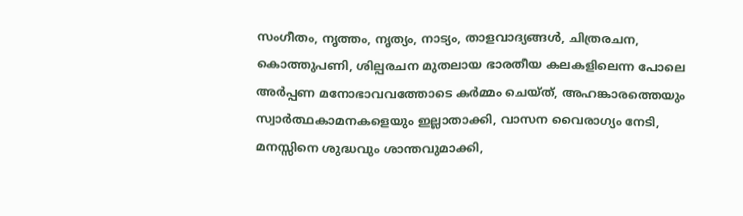സംഗീതം, നൃത്തം, നൃത്യം, നാട്യം, താളവാദ്യങ്ങള്‍, ചിത്രരചന, കൊത്തുപണി, ശില്പരചന മുതലായ ഭാരതീയ കലകളിലെന്ന പോലെ അര്‍പ്പണ മനോഭാവവത്തോടെ കര്‍മ്മം ചെയ്ത്, അഹങ്കാരത്തെയും സ്വാര്‍ത്ഥകാമനകളെയും ഇല്ലാതാക്കി, വാസന വൈരാഗ്യം നേടി, മനസ്സിനെ ശുദ്ധവും ശാന്തവുമാക്കി,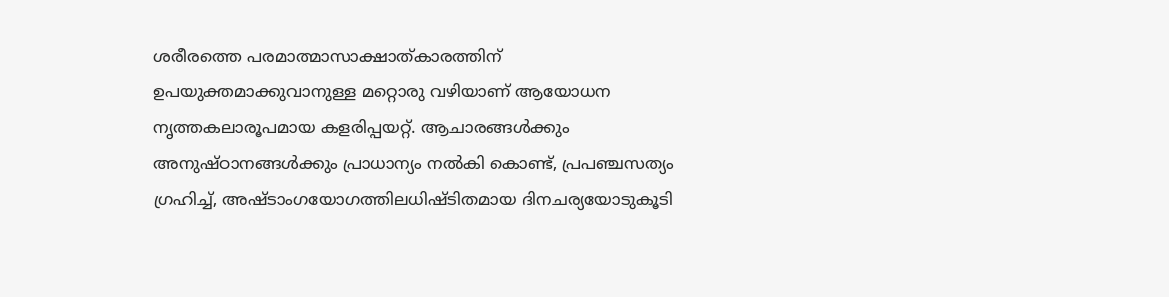ശരീരത്തെ പരമാത്മാസാക്ഷാത്കാരത്തിന് ഉപയുക്തമാക്കുവാനുള്ള മറ്റൊരു വഴിയാണ് ആയോധന നൃത്തകലാരൂപമായ കളരിപ്പയറ്റ്. ആചാരങ്ങള്‍ക്കും അനുഷ്ഠാനങ്ങള്‍ക്കും പ്രാധാന്യം നല്‍കി കൊണ്ട്, പ്രപഞ്ചസത്യം ഗ്രഹിച്ച്, അഷ്ടാംഗയോഗത്തിലധിഷ്ടിതമായ ദിനചര്യയോടുകൂടി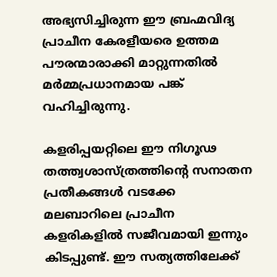അഭ്യസിച്ചിരുന്ന ഈ ബ്രഹ്മവിദ്യ പ്രാചീന കേരളീയരെ ഉത്തമ പൗരന്മാരാക്കി മാറ്റുന്നതില്‍ മര്‍മ്മപ്രധാനമായ പങ്ക് വഹിച്ചിരുന്നു.

കളരിപ്പയറ്റിലെ ഈ നിഗൂഢ തത്ത്വശാസ്ത്രത്തിന്റെ സനാതന പ്രതീകങ്ങള്‍ വടക്കേ മലബാറിലെ പ്രാചീന കളരികളില്‍ സജീവമായി ഇന്നും കിടപ്പുണ്ട്. ഈ സത്യത്തിലേക്ക്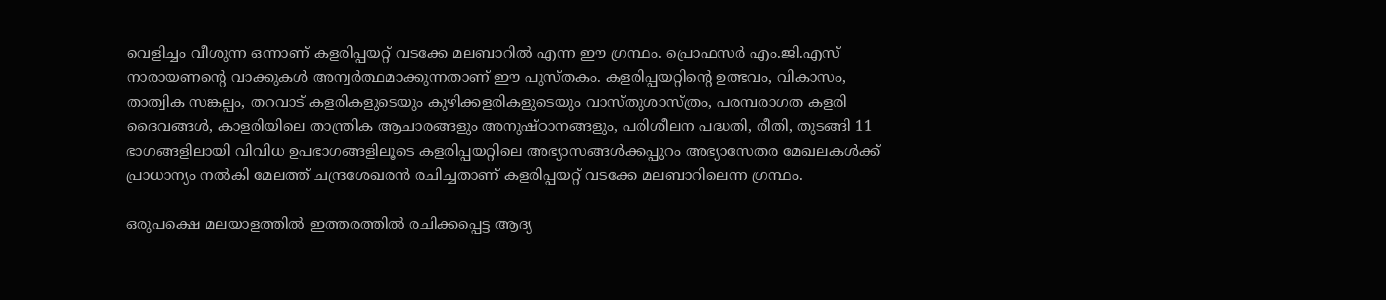വെളിച്ചം വീശുന്ന ഒന്നാണ് കളരിപ്പയറ്റ് വടക്കേ മലബാറില്‍ എന്ന ഈ ഗ്രന്ഥം. പ്രൊഫസര്‍ എം.ജി.എസ് നാരായണന്റെ വാക്കുകള്‍ അന്വര്‍ത്ഥമാക്കുന്നതാണ് ഈ പുസ്തകം. കളരിപ്പയറ്റിന്റെ ഉത്ഭവം, വികാസം, താത്വിക സങ്കല്പം, തറവാട് കളരികളുടെയും കുഴിക്കളരികളുടെയും വാസ്തുശാസ്ത്രം, പരമ്പരാഗത കളരി ദൈവങ്ങള്‍, കാളരിയിലെ താന്ത്രിക ആചാരങ്ങളും അനുഷ്ഠാനങ്ങളും, പരിശീലന പദ്ധതി, രീതി, തുടങ്ങി 11 ഭാഗങ്ങളിലായി വിവിധ ഉപഭാഗങ്ങളിലൂടെ കളരിപ്പയറ്റിലെ അഭ്യാസങ്ങള്‍ക്കപ്പുറം അഭ്യാസേതര മേഖലകള്‍ക്ക് പ്രാധാന്യം നല്‍കി മേലത്ത് ചന്ദ്രശേഖരന്‍ രചിച്ചതാണ് കളരിപ്പയറ്റ് വടക്കേ മലബാറിലെന്ന ഗ്രന്ഥം.

ഒരുപക്ഷെ മലയാളത്തില്‍ ഇത്തരത്തില്‍ രചിക്കപ്പെട്ട ആദ്യ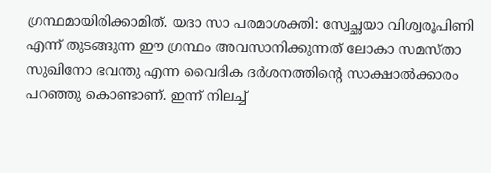ഗ്രന്ഥമായിരിക്കാമിത്. യദാ സാ പരമാശക്തി: സ്വേച്ഛയാ വിശ്വരൂപിണി എന്ന് തുടങ്ങുന്ന ഈ ഗ്രന്ഥം അവസാനിക്കുന്നത് ലോകാ സമസ്താ സുഖിനോ ഭവന്തു എന്ന വൈദിക ദര്‍ശനത്തിന്റെ സാക്ഷാല്‍ക്കാരം പറഞ്ഞു കൊണ്ടാണ്. ഇന്ന് നിലച്ച്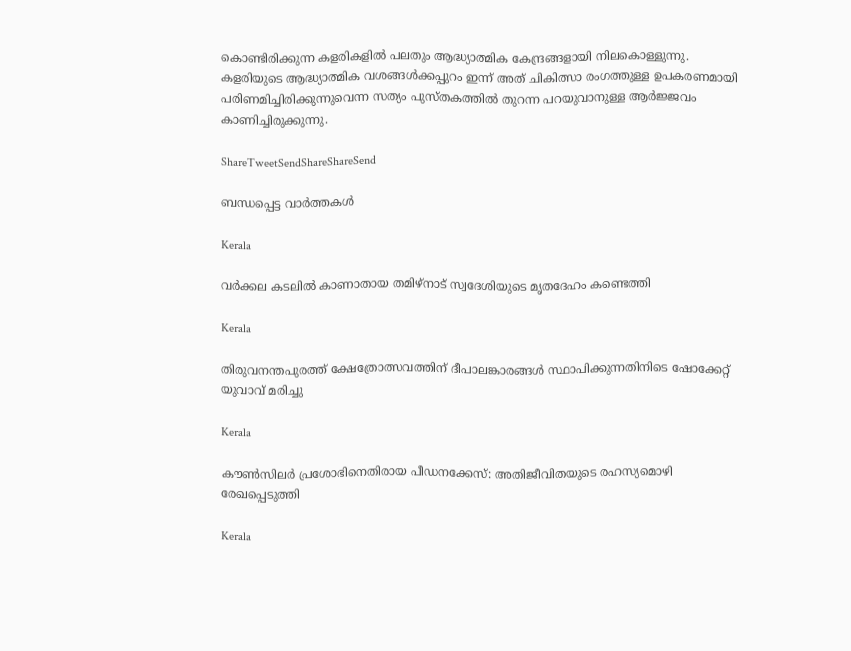കൊണ്ടിരിക്കുന്ന കളരികളില്‍ പലതും ആദ്ധ്യാത്മിക കേന്ദ്രങ്ങളായി നിലകൊള്ളുന്നു. കളരിയുടെ ആദ്ധ്യാത്മിക വശങ്ങള്‍ക്കപ്പുറം ഇന്ന് അത് ചികിത്സാ രംഗത്തുള്ള ഉപകരണമായി പരിണമിച്ചിരിക്കുന്നുവെന്ന സത്യം പുസ്തകത്തില്‍ തുറന്ന പറയുവാനുള്ള ആര്‍ജ്ജവം കാണിച്ചിരുക്കുന്നു.

ShareTweetSendShareShareSend

ബന്ധപ്പെട്ട വാര്‍ത്തകള്‍

Kerala

വർക്കല കടലിൽ കാണാതായ തമിഴ്‌നാട് സ്വദേശിയുടെ മൃതദേഹം കണ്ടെത്തി

Kerala

തിരുവനന്തപുരത്ത് ക്ഷേത്രോത്സവത്തിന് ദീപാലങ്കാരങ്ങൾ സ്ഥാപിക്കുന്നതിനിടെ ഷോക്കേറ്റ് യുവാവ് മരിച്ചു

Kerala

കൗണ്‍സിലര്‍ പ്രശോഭിനെതിരായ പീഡനക്കേസ്: അതിജീവിതയുടെ രഹസ്യമൊഴി രേഖപ്പെടുത്തി

Kerala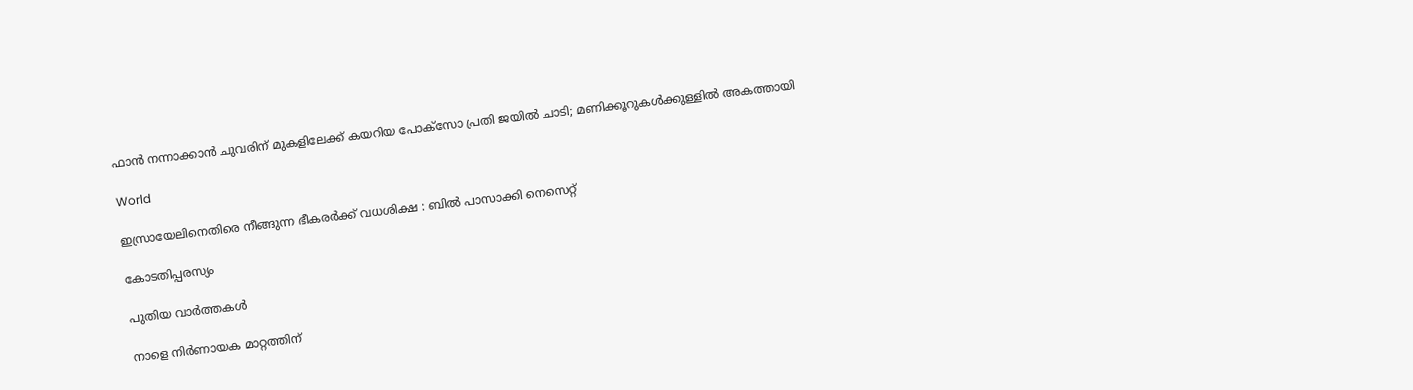ഫാൻ നന്നാക്കാൻ ചുവരിന് മുകളിലേക്ക് കയറിയ പോക്സോ പ്രതി ജയിൽ ചാടി; മണിക്കൂറുകൾക്കുള്ളിൽ അകത്തായി

World

ഇസ്രായേലിനെതിരെ നീങ്ങുന്ന ഭീകരർക്ക് വധശിക്ഷ : ബിൽ പാസാക്കി നെസെറ്റ്

കോടതിപ്പരസ്യം

പുതിയ വാര്‍ത്തകള്‍

നാളെ നിർണായക മാറ്റത്തിന്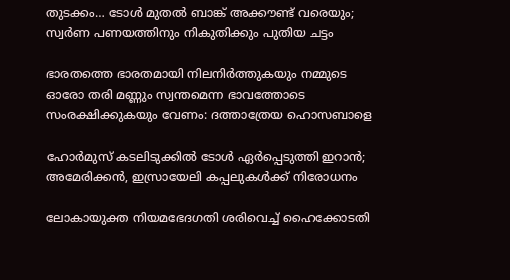തുടക്കം… ടോൾ മുതൽ ബാങ്ക് അക്കൗണ്ട് വരെയും; സ്വർണ പണയത്തിനും നികുതിക്കും പുതിയ ചട്ടം

ഭാരതത്തെ ഭാരതമായി നിലനിര്‍ത്തുകയും നമ്മുടെ ഓരോ തരി മണ്ണും സ്വന്തമെന്ന ഭാവത്തോടെ സംരക്ഷിക്കുകയും വേണം: ദത്താത്രേയ ഹൊസബാളെ

ഹോർമുസ് കടലിടുക്കിൽ ടോൾ ഏർപ്പെടുത്തി ഇറാൻ; അമേരിക്കൻ, ഇസ്രായേലി കപ്പലുകൾക്ക് നിരോധനം

ലോകായുക്ത നിയമഭേദഗതി ശരിവെച്ച്‌ ഹൈക്കോടതി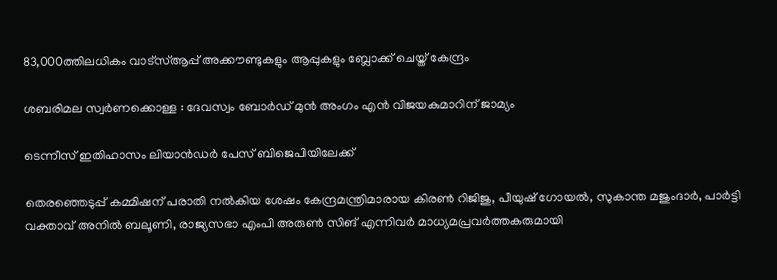83,000ത്തിലധികം വാട്‌സ്ആപ്പ് അക്കൗണ്ടുകളും ആപ്പുകളും ബ്ലോക്ക് ചെയ്ത് കേന്ദ്രം

ശബരിമല സ്വര്‍ണക്കൊള്ള : ദേവസ്വം ബോര്‍ഡ് മുന്‍ അംഗം എന്‍ വിജയകുമാറിന് ജാമ്യം

ടെന്നീസ് ഇതിഹാസം ലിയാൻഡർ പേസ് ബിജെപിയിലേക്ക്

തെരഞ്ഞെടുപ്പ് കമ്മിഷന് പരാതി നല്‍കിയ ശേഷം കേന്ദ്രമന്ത്രിമാരായ കിരണ്‍ റിജിജു, പീയുഷ് ഗോയല്‍, സുകാന്ത മജുംദാര്‍, പാര്‍ട്ടി വക്താവ് അനില്‍ ബലൂണി, രാജ്യസഭാ എംപി അരുണ്‍ സിങ് എന്നിവര്‍ മാധ്യമപ്രവര്‍ത്തകരുമായി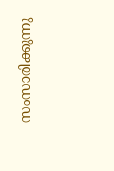സംസാരിക്കുന്നു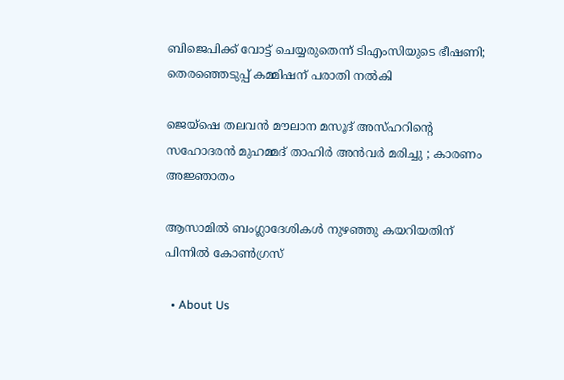ബിജെപിക്ക് വോട്ട് ചെയ്യരുതെന്ന് ടിഎംസിയുടെ ഭീഷണി; തെരഞ്ഞെടുപ്പ് കമ്മിഷന് പരാതി നല്‍കി

ജെയ്ഷെ തലവൻ മൗലാന മസൂദ് അസ്ഹറിന്റെ സഹോദരൻ മുഹമ്മദ് താഹിർ അൻവർ മരിച്ചു ; കാരണം അജ്ഞാതം

ആസാമില്‍ ബംഗ്ലാദേശികള്‍ നുഴഞ്ഞു കയറിയതിന് പിന്നില്‍ കോണ്‍ഗ്രസ്

  • About Us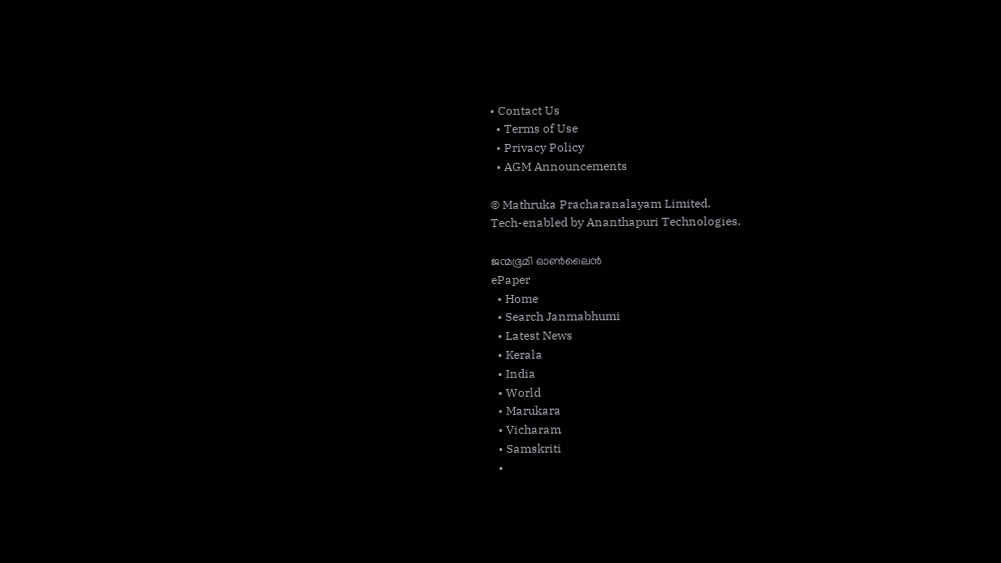• Contact Us
  • Terms of Use
  • Privacy Policy
  • AGM Announcements

© Mathruka Pracharanalayam Limited.
Tech-enabled by Ananthapuri Technologies.

ജന്മഭൂമി ഓണ്‍ലൈന്‍
ePaper
  • Home
  • Search Janmabhumi
  • Latest News
  • Kerala
  • India
  • World
  • Marukara
  • Vicharam
  • Samskriti
  •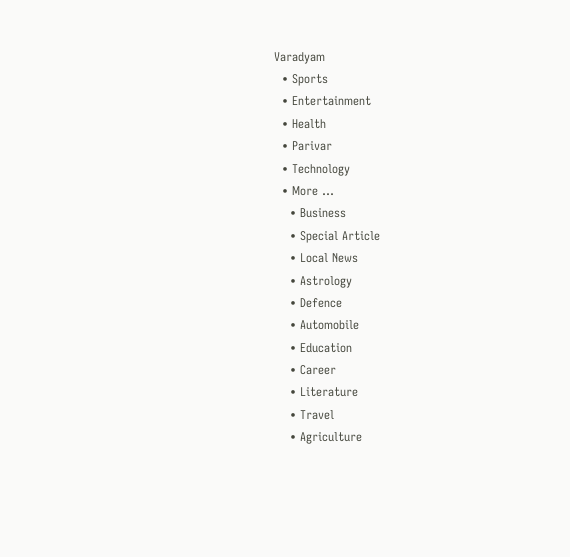Varadyam
  • Sports
  • Entertainment
  • Health
  • Parivar
  • Technology
  • More …
    • Business
    • Special Article
    • Local News
    • Astrology
    • Defence
    • Automobile
    • Education
    • Career
    • Literature
    • Travel
    • Agriculture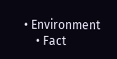• Environment
    • Fact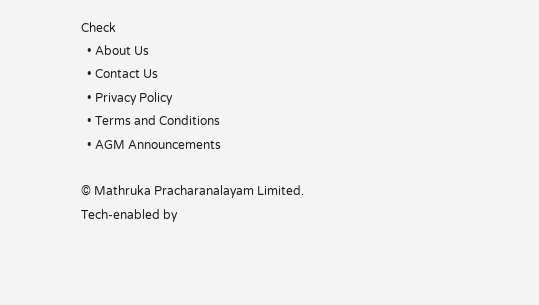Check
  • About Us
  • Contact Us
  • Privacy Policy
  • Terms and Conditions
  • AGM Announcements

© Mathruka Pracharanalayam Limited.
Tech-enabled by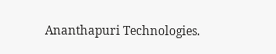Ananthapuri Technologies.